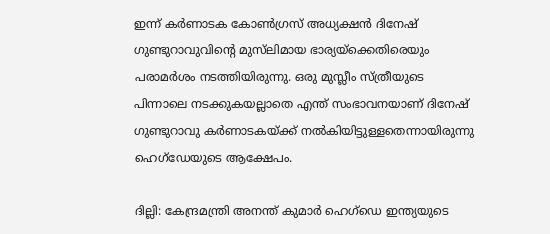ഇന്ന് കര്‍ണാടക കോണ്‍ഗ്രസ് അധ്യക്ഷന്‍ ദിനേഷ് ഗുണ്ടുറാവുവിന്റെ മുസ്‌ലിമായ ഭാര്യയ്‌ക്കെതിരെയും പരാമര്‍ശം നടത്തിയിരുന്നു. ഒരു മുസ്ലീം സ്ത്രീയുടെ പിന്നാലെ നടക്കുകയല്ലാതെ എന്ത് സംഭാവനയാണ് ദിനേഷ് ഗുണ്ടുറാവു കർണാടകയ്ക്ക് നൽകിയിട്ടുള്ളതെന്നായിരുന്നു ഹെഗ്ഡേയുടെ ആക്ഷേപം.

ദില്ലി: കേന്ദ്രമന്ത്രി അനന്ത് കുമാര്‍ ഹെഗ്‌ഡെ ഇന്ത്യയുടെ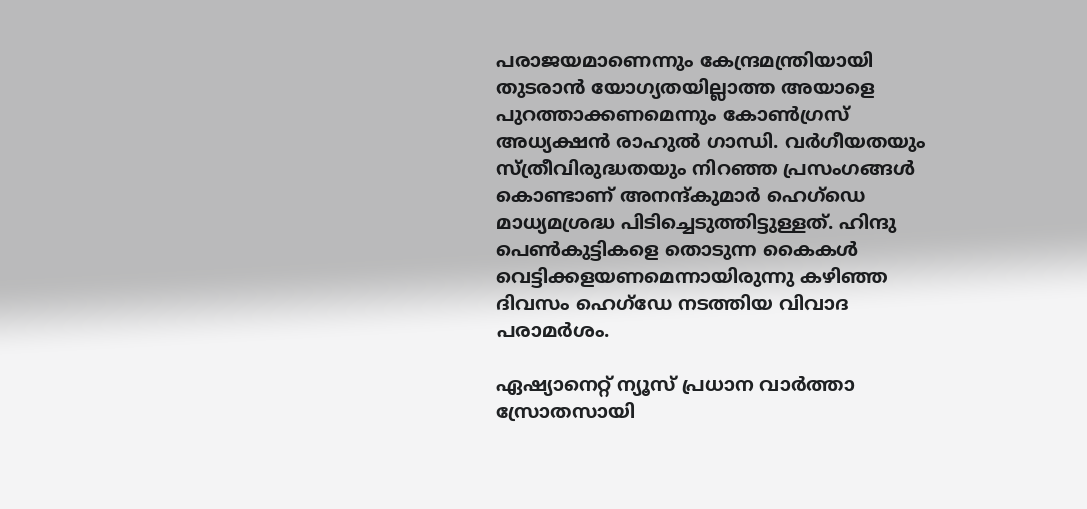പരാജയമാണെന്നും കേന്ദ്രമന്ത്രിയായി തുടരാന്‍ യോഗ്യതയില്ലാത്ത അയാളെ പുറത്താക്കണമെന്നും കോൺഗ്രസ് അധ്യക്ഷൻ രാഹുൽ ഗാന്ധി. വര്‍ഗീയതയും സ്ത്രീവിരുദ്ധതയും നിറഞ്ഞ പ്രസംഗങ്ങൾ കൊണ്ടാണ് അനന്ദ്കുമാർ ഹെഗ്ഡെ മാധ്യമശ്രദ്ധ പിടിച്ചെടുത്തിട്ടുള്ളത്. ഹിന്ദു പെണ്‍കുട്ടികളെ തൊടുന്ന കൈകള്‍ വെട്ടിക്കളയണമെന്നായിരുന്നു കഴിഞ്ഞ ദിവസം ഹെഗ്ഡേ നടത്തിയ വിവാദ പരാമർശം.

ഏഷ്യാനെറ്റ് ന്യൂസ് പ്രധാന വാർത്താ സ്രോതസായി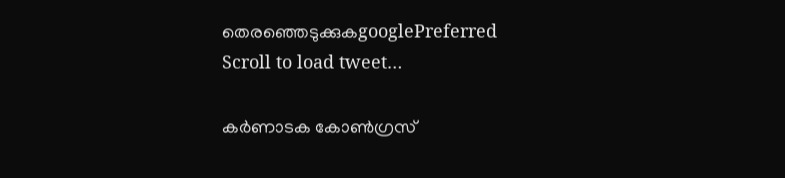തെരഞ്ഞെടുക്കുകgooglePreferred
Scroll to load tweet…

കര്‍ണാടക കോണ്‍ഗ്രസ്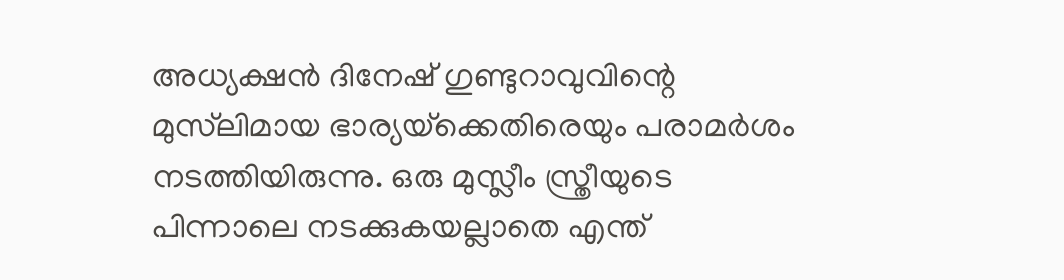അധ്യക്ഷന്‍ ദിനേഷ് ഗുണ്ടുറാവുവിന്റെ മുസ്‌ലിമായ ഭാര്യയ്‌ക്കെതിരെയും പരാമര്‍ശം നടത്തിയിരുന്നു. ഒരു മുസ്ലീം സ്ത്രീയുടെ പിന്നാലെ നടക്കുകയല്ലാതെ എന്ത്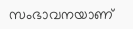സംഭാവനയാണ്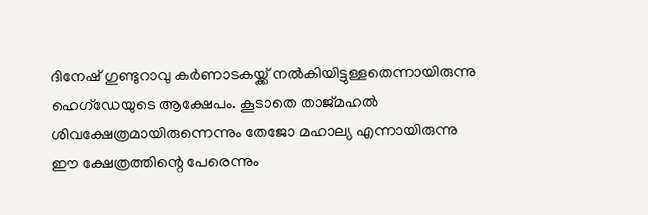ദിനേഷ് ഗുണ്ടുറാവു കർണാടകയ്ക്ക് നൽകിയിട്ടുള്ളതെന്നായിരുന്നു ഹെഗ്ഡേയുടെ ആക്ഷേപം. കൂടാതെ താജ്മഹൽ ശിവക്ഷേത്രമായിരുന്നെന്നും തേജോ മഹാല്യ എന്നായിരുന്നു ഈ ക്ഷേത്രത്തിന്റെ പേരെന്നും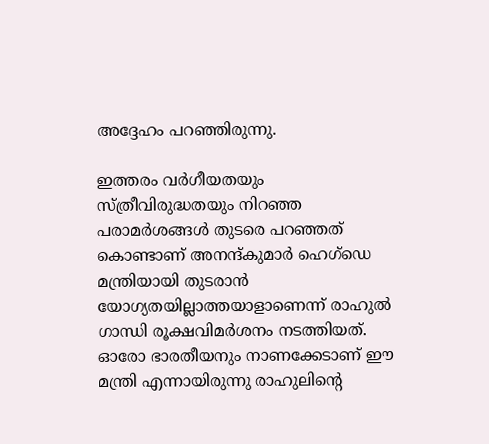അദ്ദേഹം പറ‍ഞ്ഞിരുന്നു.

ഇത്തരം വർഗീയതയും സ്ത്രീവിരുദ്ധതയും നിറഞ്ഞ പരാമർശങ്ങൾ തുടരെ പറഞ്ഞത് കൊണ്ടാണ് അനന്ദ്കുമാർ ഹെഗ്ഡെ മന്ത്രിയായി തുടരാൻ യോഗ്യതയില്ലാത്തയാളാണെന്ന് രാഹുൽ ഗാന്ധി രൂക്ഷവിമർശനം നടത്തിയത്. ഓരോ ഭാരതീയനും നാണക്കേടാണ് ഈ മന്ത്രി എന്നായിരുന്നു രാഹുലിന്റെ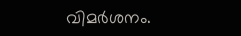വിമര്‍ശനം.